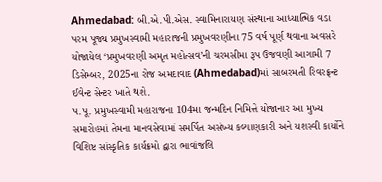Ahmedabad: બી.એ.પી.એસ. સ્વામિનારાયણ સંસ્થાના આધ્યાત્મિક વડા પરમ પૂજ્ય પ્રમુખસ્વામી મહારાજની પ્રમુખવરણીના 75 વર્ષ પૂર્ણ થવાના અવસરે યોજાયેલ ‘પ્રમુખવરણી અમૃત મહોત્સવ’ની ચરમસીમા રૂપ ઉજવણી આગામી 7 ડિસેમ્બર, 2025ના રોજ અમદાવાદ (Ahmedabad)માં સાબરમતી રિવરફ્રન્ટ ઈવેન્ટ સેન્ટર ખાતે થશે.
પ.પૂ. પ્રમુખસ્વામી મહારાજના 104મા જન્મદિન નિમિત્તે યોજાનાર આ મુખ્ય સમારોહમાં તેમના માનવસેવામાં સમર્પિત અસંખ્ય કલ્યાણકારી અને યશસ્વી કાર્યોને વિશિષ્ટ સાંસ્કૃતિક કાર્યક્રમો દ્વારા ભાવાંજલિ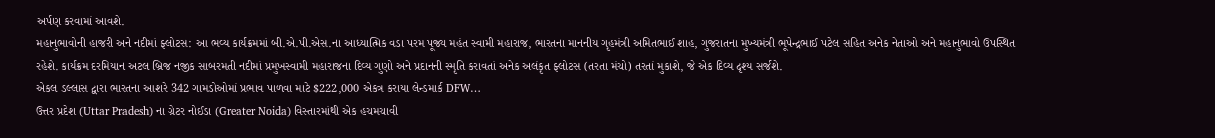અર્પણ કરવામાં આવશે.
મહાનુભાવોની હાજરી અને નદીમાં ફ્લોટસ: આ ભવ્ય કાર્યક્રમમાં બી.એ.પી.એસ.ના આધ્યાત્મિક વડા પરમ પૂજ્ય મહંત સ્વામી મહારાજ, ભારતના માનનીય ગૃહમંત્રી અમિતભાઈ શાહ, ગુજરાતના મુખ્યમંત્રી ભૂપેન્દ્રભાઈ પટેલ સહિત અનેક નેતાઓ અને મહાનુભાવો ઉપસ્થિત રહેશે. કાર્યક્રમ દરમિયાન અટલ બ્રિજ નજીક સાબરમતી નદીમાં પ્રમુખસ્વામી મહારાજના દિવ્ય ગુણો અને પ્રદાનની સ્મૃતિ કરાવતાં અનેક અલંકૃત ફ્લોટસ (તરતા મંચો) તરતાં મુકાશે, જે એક દિવ્ય દૃશ્ય સર્જશે.
એકલ ડલ્લાસ દ્વારા ભારતના આશરે 342 ગામડોઓમાં પ્રભાવ પાળવા માટે $222,000 એકત્ર કરાયા લેન્ડમાર્ક DFW…
ઉત્તર પ્રદેશ (Uttar Pradesh) ના ગ્રેટર નોઈડા (Greater Noida) વિસ્તારમાંથી એક હચમચાવી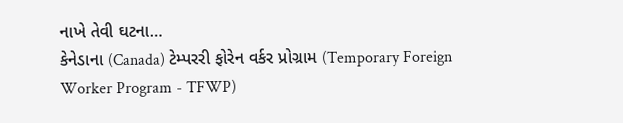નાખે તેવી ઘટના…
કેનેડાના (Canada) ટેમ્પરરી ફોરેન વર્કર પ્રોગ્રામ (Temporary Foreign Worker Program - TFWP)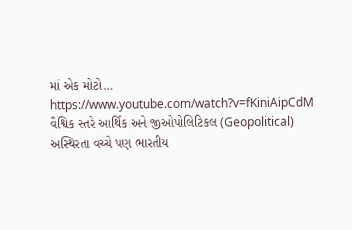માં એક મોટો…
https://www.youtube.com/watch?v=fKiniAipCdM
વૈશ્વિક સ્તરે આર્થિક અને જીઓપોલિટિકલ (Geopolitical) અસ્થિરતા વચ્ચે પણ ભારતીય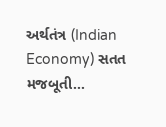અર્થતંત્ર (Indian Economy) સતત મજબૂતી…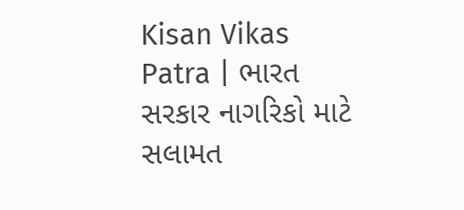Kisan Vikas Patra | ભારત સરકાર નાગરિકો માટે સલામત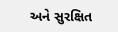અને સુરક્ષિત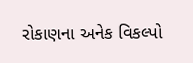રોકાણના અનેક વિકલ્પો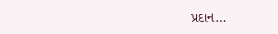પ્રદાન…